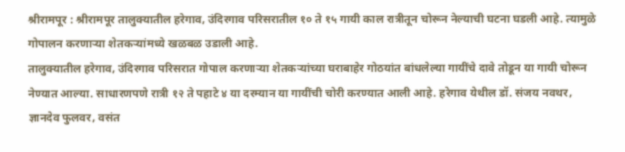श्रीरामपूर : श्रीरामपूर तालुक्यातील हरेगाव, उंदिरगाव परिसरातील १० ते १५ गायी काल रात्रीतून चोरून नेल्याची घटना घडली आहे. त्यामुळे गोपालन करणाऱ्या शेतकऱ्यांमध्ये खळबळ उडाली आहे.
तालुक्यातील हरेगाव, उंदिरगाव परिसरात गोपाल करणाऱ्या शेतकऱ्यांच्या घराबाहेर गोठयांत बांधलेल्या गायींचे दावे तोडून या गायी चोरून नेण्यात आल्या. साधारणपणे रात्री १२ ते पहाटे ४ या दरम्यान या गायींची चोरी करण्यात आली आहे. हरेगाव येथील डॉ. संजय नवथर, ज्ञानदेव फुलवर, वसंत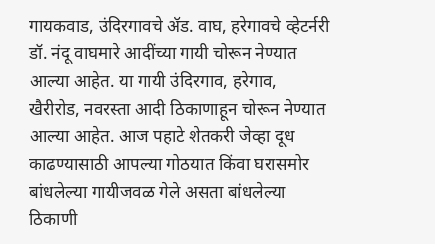गायकवाड, उंदिरगावचे ॲड. वाघ, हरेगावचे व्हेटर्नरी डॉ. नंदू वाघमारे आदींच्या गायी चोरून नेण्यात आल्या आहेत. या गायी उंदिरगाव, हरेगाव, खैरीरोड, नवरस्ता आदी ठिकाणाहून चोरून नेण्यात आल्या आहेत. आज पहाटे शेतकरी जेव्हा दूध काढण्यासाठी आपल्या गोठयात किंवा घरासमोर बांधलेल्या गायीजवळ गेले असता बांधलेल्या ठिकाणी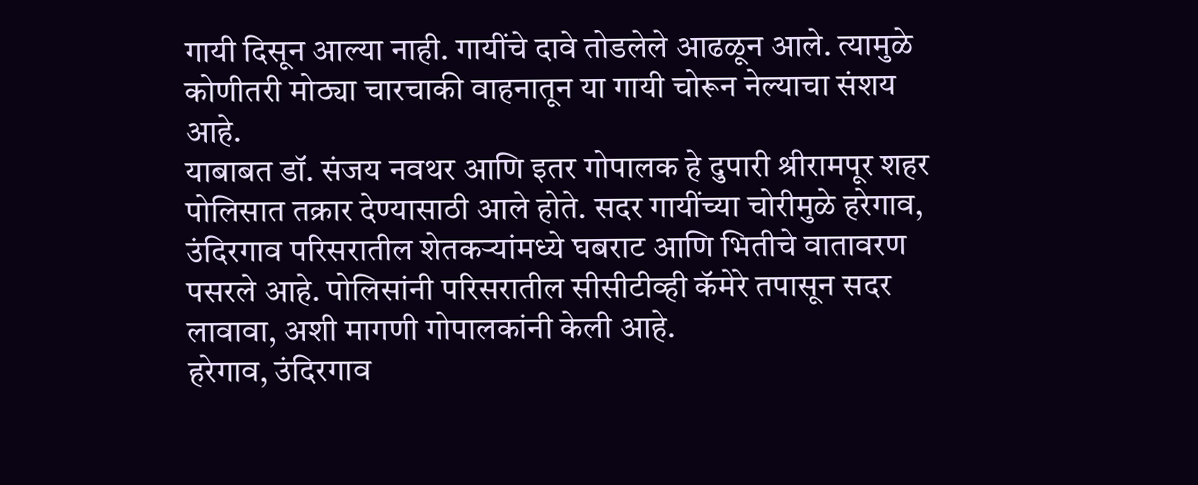गायी दिसून आल्या नाही. गायींचे दावे तोडलेले आढळून आले. त्यामुळे कोणीतरी मोठ्या चारचाकी वाहनातून या गायी चोरून नेल्याचा संशय आहे.
याबाबत डॉ. संजय नवथर आणि इतर गोपालक हे दुपारी श्रीरामपूर शहर पोलिसात तक्रार देण्यासाठी आले होते. सदर गायींच्या चोरीमुळे हरेगाव, उंदिरगाव परिसरातील शेतकऱ्यांमध्ये घबराट आणि भितीचे वातावरण पसरले आहे. पोलिसांनी परिसरातील सीसीटीव्ही कॅमेरे तपासून सदर लावावा, अशी मागणी गोपालकांनी केली आहे.
हरेगाव, उंदिरगाव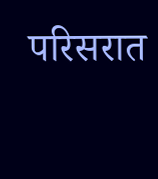परिसरात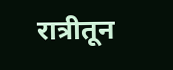रात्रीतून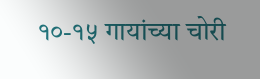१०-१५ गायांच्या चोरी